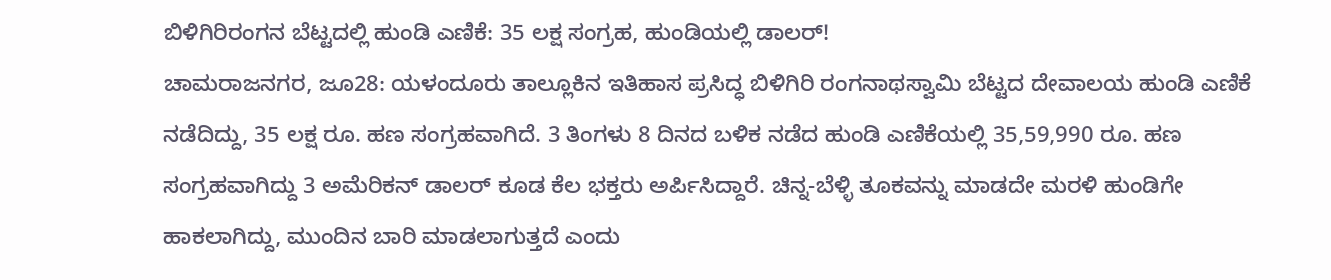ಬಿಳಿಗಿರಿರಂಗನ ಬೆಟ್ಟದಲ್ಲಿ ಹುಂಡಿ ಎಣಿಕೆ: 35 ಲಕ್ಷ ಸಂಗ್ರಹ, ಹುಂಡಿಯಲ್ಲಿ ಡಾಲರ್!
ಚಾಮರಾಜನಗರ, ಜೂ28: ಯಳಂದೂರು ತಾಲ್ಲೂಕಿನ ಇತಿಹಾಸ ಪ್ರಸಿದ್ಧ ಬಿಳಿಗಿರಿ ರಂಗನಾಥಸ್ವಾಮಿ ಬೆಟ್ಟದ ದೇವಾಲಯ ಹುಂಡಿ ಎಣಿಕೆ ನಡೆದಿದ್ದು, 35 ಲಕ್ಷ ರೂ. ಹಣ ಸಂಗ್ರಹವಾಗಿದೆ. 3 ತಿಂಗಳು 8 ದಿನದ ಬಳಿಕ ನಡೆದ ಹುಂಡಿ ಎಣಿಕೆಯಲ್ಲಿ 35,59,990 ರೂ. ಹಣ ಸಂಗ್ರಹವಾಗಿದ್ದು 3 ಅಮೆರಿಕನ್ ಡಾಲರ್ ಕೂಡ ಕೆಲ ಭಕ್ತರು ಅರ್ಪಿಸಿದ್ದಾರೆ. ಚಿನ್ನ-ಬೆಳ್ಳಿ ತೂಕವನ್ನು ಮಾಡದೇ ಮರಳಿ ಹುಂಡಿಗೇ ಹಾಕಲಾಗಿದ್ದು, ಮುಂದಿನ ಬಾರಿ ಮಾಡಲಾಗುತ್ತದೆ ಎಂದು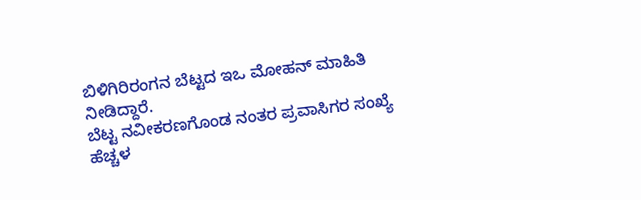ಬಿಳಿಗಿರಿರಂಗನ ಬೆಟ್ಟದ ಇಒ ಮೋಹನ್ ಮಾಹಿತಿ ನೀಡಿದ್ದಾರೆ.
ಬೆಟ್ಟ ನವೀಕರಣಗೊಂಡ ನಂತರ ಪ್ರವಾಸಿಗರ ಸಂಖ್ಯೆ ಹೆಚ್ಚಳ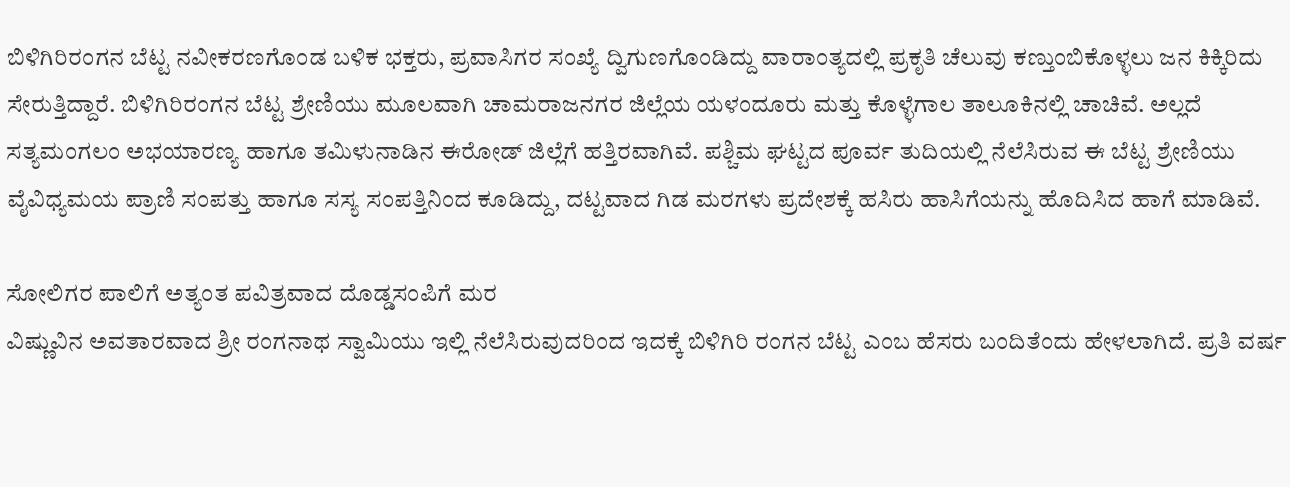ಬಿಳಿಗಿರಿರಂಗನ ಬೆಟ್ಟ ನವೀಕರಣಗೊಂಡ ಬಳಿಕ ಭಕ್ತರು, ಪ್ರವಾಸಿಗರ ಸಂಖ್ಯೆ ದ್ವಿಗುಣಗೊಂಡಿದ್ದು ವಾರಾಂತ್ಯದಲ್ಲಿ ಪ್ರಕೃತಿ ಚೆಲುವು ಕಣ್ತುಂಬಿಕೊಳ್ಳಲು ಜನ ಕಿಕ್ಕಿರಿದು ಸೇರುತ್ತಿದ್ದಾರೆ. ಬಿಳಿಗಿರಿರಂಗನ ಬೆಟ್ಟ ಶ್ರೇಣಿಯು ಮೂಲವಾಗಿ ಚಾಮರಾಜನಗರ ಜಿಲ್ಲೆಯ ಯಳಂದೂರು ಮತ್ತು ಕೊಳ್ಳೆಗಾಲ ತಾಲೂಕಿನಲ್ಲಿ ಚಾಚಿವೆ. ಅಲ್ಲದೆ ಸತ್ಯಮಂಗಲಂ ಅಭಯಾರಣ್ಯ ಹಾಗೂ ತಮಿಳುನಾಡಿನ ಈರೋಡ್ ಜಿಲ್ಲೆಗೆ ಹತ್ತಿರವಾಗಿವೆ. ಪಶ್ಚಿಮ ಘಟ್ಟದ ಪೂರ್ವ ತುದಿಯಲ್ಲಿ ನೆಲೆಸಿರುವ ಈ ಬೆಟ್ಟ ಶ್ರೇಣಿಯು ವೈವಿಧ್ಯಮಯ ಪ್ರಾಣಿ ಸಂಪತ್ತು ಹಾಗೂ ಸಸ್ಯ ಸಂಪತ್ತಿನಿಂದ ಕೂಡಿದ್ದು, ದಟ್ಟವಾದ ಗಿಡ ಮರಗಳು ಪ್ರದೇಶಕ್ಕೆ ಹಸಿರು ಹಾಸಿಗೆಯನ್ನು ಹೊದಿಸಿದ ಹಾಗೆ ಮಾಡಿವೆ.

ಸೋಲಿಗರ ಪಾಲಿಗೆ ಅತ್ಯಂತ ಪವಿತ್ರವಾದ ದೊಡ್ಡಸಂಪಿಗೆ ಮರ
ವಿಷ್ಣುವಿನ ಅವತಾರವಾದ ಶ್ರೀ ರಂಗನಾಥ ಸ್ವಾಮಿಯು ಇಲ್ಲಿ ನೆಲೆಸಿರುವುದರಿಂದ ಇದಕ್ಕೆ ಬಿಳಿಗಿರಿ ರಂಗನ ಬೆಟ್ಟ ಎಂಬ ಹೆಸರು ಬಂದಿತೆಂದು ಹೇಳಲಾಗಿದೆ. ಪ್ರತಿ ವರ್ಷ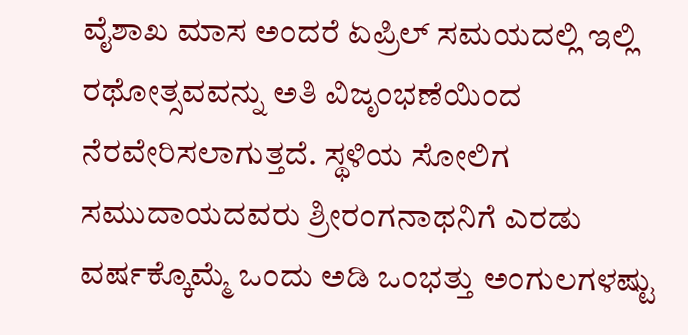ವೈಶಾಖ ಮಾಸ ಅಂದರೆ ಏಪ್ರಿಲ್ ಸಮಯದಲ್ಲಿ ಇಲ್ಲಿ ರಥೋತ್ಸವವನ್ನು ಅತಿ ವಿಜೃಂಭಣೆಯಿಂದ ನೆರವೇರಿಸಲಾಗುತ್ತದೆ. ಸ್ಥಳಿಯ ಸೋಲಿಗ ಸಮುದಾಯದವರು ಶ್ರೀರಂಗನಾಥನಿಗೆ ಎರಡು ವರ್ಷಕ್ಕೊಮ್ಮೆ ಒಂದು ಅಡಿ ಒಂಭತ್ತು ಅಂಗುಲಗಳಷ್ಟು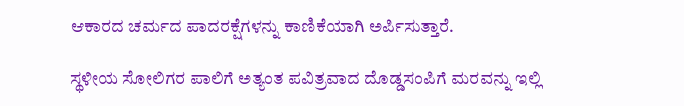ಆಕಾರದ ಚರ್ಮದ ಪಾದರಕ್ಷೆಗಳನ್ನು ಕಾಣಿಕೆಯಾಗಿ ಅರ್ಪಿಸುತ್ತಾರೆ.

ಸ್ಥಳೀಯ ಸೋಲಿಗರ ಪಾಲಿಗೆ ಅತ್ಯಂತ ಪವಿತ್ರವಾದ ದೊಡ್ಡಸಂಪಿಗೆ ಮರವನ್ನು ಇಲ್ಲಿ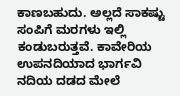ಕಾಣಬಹುದು. ಅಲ್ಲದೆ ಸಾಕಷ್ಟು ಸಂಪಿಗೆ ಮರಗಳು ಇಲ್ಲಿ ಕಂಡುಬರುತ್ತವೆ. ಕಾವೇರಿಯ ಉಪನದಿಯಾದ ಭಾರ್ಗವಿ ನದಿಯ ದಡದ ಮೇಲೆ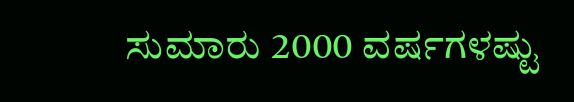ಸುಮಾರು 2000 ವರ್ಷಗಳಷ್ಟು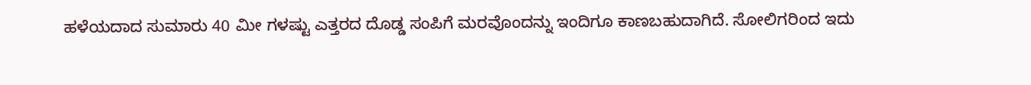ಹಳೆಯದಾದ ಸುಮಾರು 40 ಮೀ ಗಳಷ್ಟು ಎತ್ತರದ ದೊಡ್ಡ ಸಂಪಿಗೆ ಮರವೊಂದನ್ನು ಇಂದಿಗೂ ಕಾಣಬಹುದಾಗಿದೆ. ಸೋಲಿಗರಿಂದ ಇದು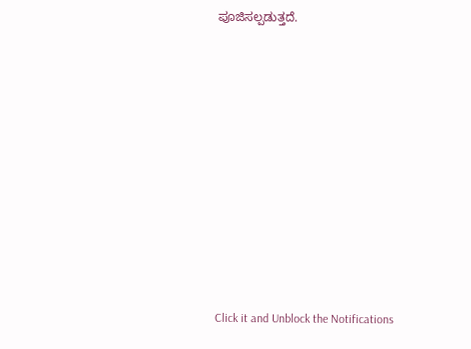ಪೂಜಿಸಲ್ಪಡುತ್ತದೆ.












Click it and Unblock the Notifications